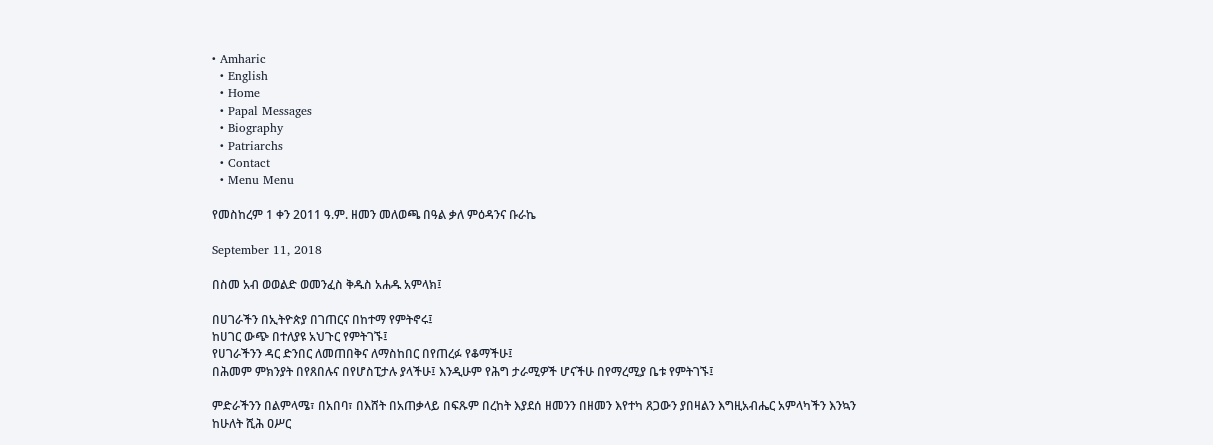• Amharic
  • English
  • Home
  • Papal Messages
  • Biography
  • Patriarchs
  • Contact
  • Menu Menu

የመስከረም 1 ቀን 2011 ዓ.ም. ዘመን መለወጫ በዓል ቃለ ምዕዳንና ቡራኬ

September 11, 2018

በስመ አብ ወወልድ ወመንፈስ ቅዱስ አሐዱ አምላክ፤

በሀገራችን በኢትዮጵያ በገጠርና በከተማ የምትኖሩ፤
ከሀገር ውጭ በተለያዩ አህጉር የምትገኙ፤
የሀገራችንን ዳር ድንበር ለመጠበቅና ለማስከበር በየጠረፉ የቆማችሁ፤
በሕመም ምክንያት በየጸበሉና በየሆስፒታሉ ያላችሁ፤ እንዲሁም የሕግ ታራሚዎች ሆናችሁ በየማረሚያ ቤቱ የምትገኙ፤

ምድራችንን በልምላሜ፣ በአበባ፣ በእሸት በአጠቃላይ በፍጹም በረከት እያደሰ ዘመንን በዘመን እየተካ ጸጋውን ያበዛልን እግዚአብሔር አምላካችን እንኳን ከሁለት ሺሕ ዐሥር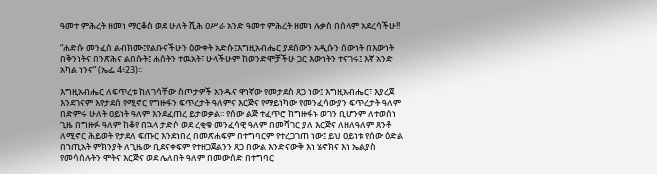ዓመተ ምሕረት ዘመነ ማርቆስ ወደ ሁለት ሺሕ ዐሥራ አንድ ዓመተ ምሕረት ዘመነ ሉቃስ በሰላም አደረሳችሁ!!

“ሐድሱ መንፈሰ ልብክሙ፤የልቡናችሁን ዕውቀት አድሱ፤እግዚአብሔር ያደሰውን አዲሱን ሰውነት በእውነት በቅንነትና በንጽሕና ልበሱት፤ ሐሰትን ተዉአት፣ ሁላችሁም ከወንድሞቻችሁ ጋር እውነትን ተናገሩ፤ እኛ አንድ አካል ነንና” (ኤፌ 4፥23)፡፡

እግዚአብሔር ለፍጥረቱ ከለገሳቸው ስጦታዎች አንዱና ዋነኛው የመታደስ ጸጋ ነው፤ እግዚአብሔር፣ እያረጀ እንደገናም እየታደሰ የሚኖር የግዙፋን ፍጥረታት ዓለምና እርጅና የማይነካው የመንፈሳውያን ፍጥረታት ዓለም በድምሩ ሁለት ዐይነት ዓለም እንደፈጠረ ይታወቃል፡፡ የሰው ልጅ ተፈጥሮ ከግዙፋኑ ወገን ቢሆንም ለተወሰነ ጊዜ በግዙፉ ዓለም ከቆየ በኋላ ታድሶ ወደ ረቂቁ መንፈሳዊ ዓለም በመሻገር ያለ እርጅና ለዘለዓለም ጸንቶ ለሚኖር ሕይወት የታደለ ፍጡር እንደነበረ በመጽሐፍም በተግባርም የተረጋገጠ ነው፤ ይህ ዐይነቱ የሰው ዕድል በኀጢአት ምክንያት ለጊዜው ቢደናቀፍም የተዘጋጀልንን ጸጋ በውል እንድናውቅ እነ ሄኖክና እነ ኤልያስ የመሳሰሉትን ሞትና እርጅና ወደ ሌለበት ዓለም በመውሰድ በተግባር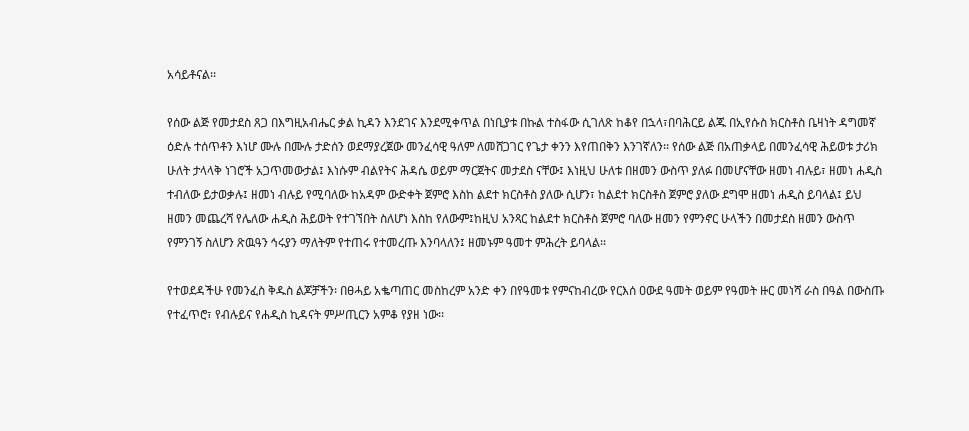አሳይቶናል፡፡

የሰው ልጅ የመታደስ ጸጋ በእግዚአብሔር ቃል ኪዳን እንደገና እንደሚቀጥል በነቢያቱ በኩል ተስፋው ሲገለጽ ከቆየ በኋላ፣በባሕርይ ልጁ በኢየሱስ ክርስቶስ ቤዛነት ዳግመኛ ዕድሉ ተሰጥቶን እነሆ ሙሉ በሙሉ ታድሰን ወደማያረጀው መንፈሳዊ ዓለም ለመሸጋገር የጌታ ቀንን እየጠበቅን እንገኛለን፡፡ የሰው ልጅ በአጠቃላይ በመንፈሳዊ ሕይወቱ ታሪክ ሁለት ታላላቅ ነገሮች አጋጥመውታል፤ እነሱም ብልየትና ሕዳሴ ወይም ማርጀትና መታደስ ናቸው፤ እነዚህ ሁለቱ በዘመን ውስጥ ያለፉ በመሆናቸው ዘመነ ብሉይ፣ ዘመነ ሐዲስ ተብለው ይታወቃሉ፤ ዘመነ ብሉይ የሚባለው ከአዳም ውድቀት ጀምሮ እስከ ልደተ ክርስቶስ ያለው ሲሆን፣ ከልደተ ክርስቶስ ጀምሮ ያለው ደግሞ ዘመነ ሐዲስ ይባላል፤ ይህ ዘመን መጨረሻ የሌለው ሐዲስ ሕይወት የተገኘበት ስለሆነ እስከ የለውም፤ከዚህ አንጻር ከልደተ ክርስቶስ ጀምሮ ባለው ዘመን የምንኖር ሁላችን በመታደስ ዘመን ውስጥ የምንገኝ ስለሆን ጽዉዓን ኅሩያን ማለትም የተጠሩ የተመረጡ እንባላለን፤ ዘመኑም ዓመተ ምሕረት ይባላል፡፡

የተወደዳችሁ የመንፈስ ቅዱስ ልጆቻችን፡ በፀሓይ አቈጣጠር መስከረም አንድ ቀን በየዓመቱ የምናከብረው የርእሰ ዐውደ ዓመት ወይም የዓመት ዙር መነሻ ራስ በዓል በውስጡ የተፈጥሮ፣ የብሉይና የሐዲስ ኪዳናት ምሥጢርን አምቆ የያዘ ነው፡፡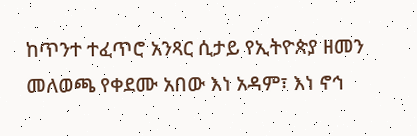ከጥንተ ተፈጥሮ አንጻር ሲታይ የኢትዮጵያ ዘመን መለወጫ የቀደሙ አበው እነ አዳም፣ እነ ኖኅ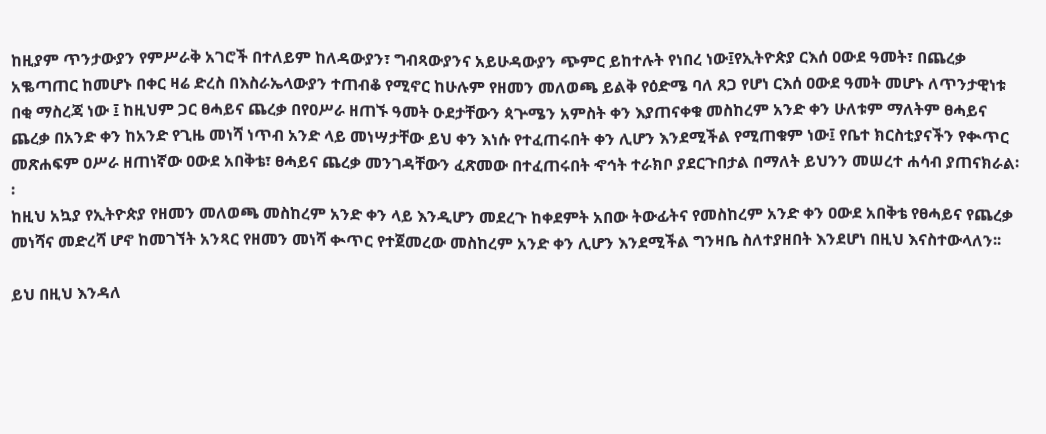ከዚያም ጥንታውያን የምሥራቅ አገሮች በተለይም ከለዳውያን፣ ግብጻውያንና አይሁዳውያን ጭምር ይከተሉት የነበረ ነው፤የኢትዮጵያ ርእሰ ዐውደ ዓመት፣ በጨረቃ አቈጣጠር ከመሆኑ በቀር ዛሬ ድረስ በእስራኤላውያን ተጠብቆ የሚኖር ከሁሉም የዘመን መለወጫ ይልቅ የዕድሜ ባለ ጸጋ የሆነ ርእሰ ዐውደ ዓመት መሆኑ ለጥንታዊነቱ በቂ ማስረጃ ነው ፤ ከዚህም ጋር ፀሓይና ጨረቃ በየዐሥራ ዘጠኙ ዓመት ዑደታቸውን ጳጕሜን አምስት ቀን እያጠናቀቁ መስከረም አንድ ቀን ሁለቱም ማለትም ፀሓይና ጨረቃ በአንድ ቀን ከአንድ የጊዜ መነሻ ነጥብ አንድ ላይ መነሣታቸው ይህ ቀን እነሱ የተፈጠሩበት ቀን ሊሆን እንደሚችል የሚጠቁም ነው፤ የቤተ ክርስቲያናችን የቊጥር መጽሐፍም ዐሥራ ዘጠነኛው ዐውደ አበቅቴ፣ ፀሓይና ጨረቃ መንገዳቸውን ፈጽመው በተፈጠሩበት ኆኅት ተራክቦ ያደርጉበታል በማለት ይህንን መሠረተ ሐሳብ ያጠናክራል፡፡
ከዚህ አኳያ የኢትዮጵያ የዘመን መለወጫ መስከረም አንድ ቀን ላይ እንዲሆን መደረጉ ከቀደምት አበው ትውፊትና የመስከረም አንድ ቀን ዐውደ አበቅቴ የፀሓይና የጨረቃ መነሻና መድረሻ ሆኖ ከመገኘት አንጻር የዘመን መነሻ ቊጥር የተጀመረው መስከረም አንድ ቀን ሊሆን እንደሚችል ግንዛቤ ስለተያዘበት እንደሆነ በዚህ እናስተውላለን፡፡

ይህ በዚህ እንዳለ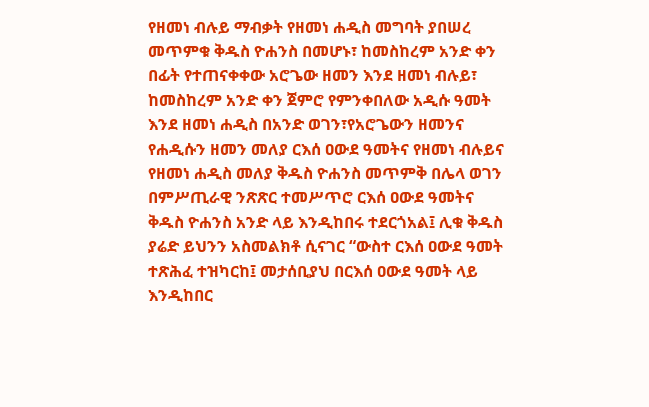የዘመነ ብሉይ ማብቃት የዘመነ ሐዲስ መግባት ያበሠረ መጥምቁ ቅዱስ ዮሐንስ በመሆኑ፣ ከመስከረም አንድ ቀን በፊት የተጠናቀቀው አሮጌው ዘመን እንደ ዘመነ ብሉይ፣ ከመስከረም አንድ ቀን ጀምሮ የምንቀበለው አዲሱ ዓመት እንደ ዘመነ ሐዲስ በአንድ ወገን፣የአሮጌውን ዘመንና የሐዲሱን ዘመን መለያ ርእሰ ዐውደ ዓመትና የዘመነ ብሉይና የዘመነ ሐዲስ መለያ ቅዱስ ዮሐንስ መጥምቅ በሌላ ወገን በምሥጢራዊ ንጽጽር ተመሥጥሮ ርእሰ ዐውደ ዓመትና ቅዱስ ዮሐንስ አንድ ላይ እንዲከበሩ ተደርጎአል፤ ሊቁ ቅዱስ ያሬድ ይህንን አስመልክቶ ሲናገር “ውስተ ርእሰ ዐውደ ዓመት ተጽሕፈ ተዝካርከ፤ መታሰቢያህ በርእሰ ዐውደ ዓመት ላይ እንዲከበር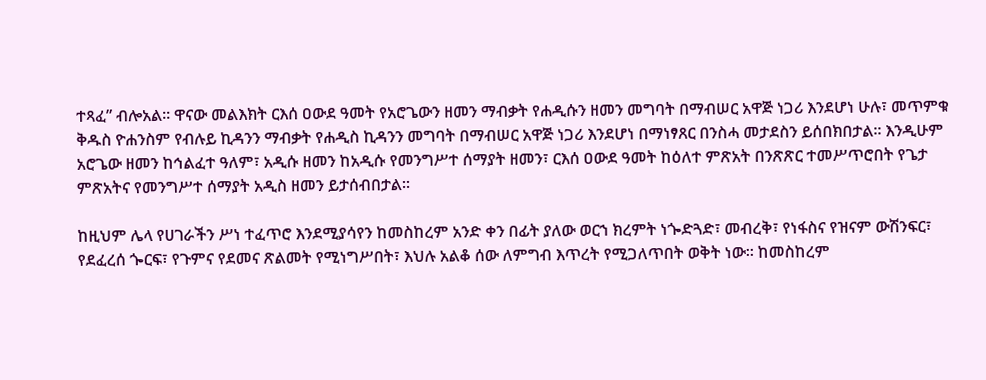ተጻፈ” ብሎአል፡፡ ዋናው መልእክት ርእሰ ዐውደ ዓመት የአሮጌውን ዘመን ማብቃት የሐዲሱን ዘመን መግባት በማብሠር አዋጅ ነጋሪ እንደሆነ ሁሉ፣ መጥምቁ ቅዱስ ዮሐንስም የብሉይ ኪዳንን ማብቃት የሐዲስ ኪዳንን መግባት በማብሠር አዋጅ ነጋሪ እንደሆነ በማነፃጸር በንስሓ መታደስን ይሰበክበታል፡፡ እንዲሁም አሮጌው ዘመን ከኅልፈተ ዓለም፣ አዲሱ ዘመን ከአዲሱ የመንግሥተ ሰማያት ዘመን፣ ርእሰ ዐውደ ዓመት ከዕለተ ምጽአት በንጽጽር ተመሥጥሮበት የጌታ ምጽአትና የመንግሥተ ሰማያት አዲስ ዘመን ይታሰብበታል፡፡

ከዚህም ሌላ የሀገራችን ሥነ ተፈጥሮ እንደሚያሳየን ከመስከረም አንድ ቀን በፊት ያለው ወርኀ ክረምት ነጐድጓድ፣ መብረቅ፣ የነፋስና የዝናም ውሽንፍር፣ የደፈረሰ ጐርፍ፣ የጉምና የደመና ጽልመት የሚነግሥበት፣ እህሉ አልቆ ሰው ለምግብ እጥረት የሚጋለጥበት ወቅት ነው፡፡ ከመስከረም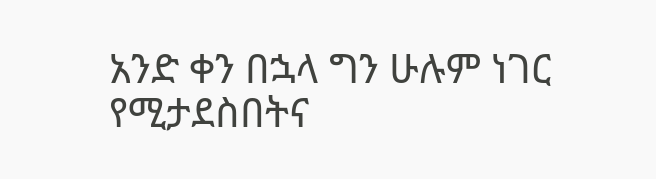አንድ ቀን በኋላ ግን ሁሉም ነገር የሚታደስበትና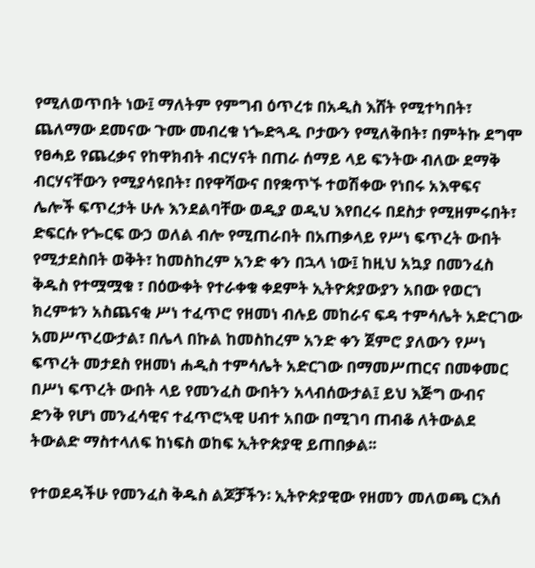የሚለወጥበት ነው፤ ማለትም የምግብ ዕጥረቱ በአዲስ እሸት የሚተካበት፣ ጨለማው ደመናው ጉሙ መብረቁ ነጐድጓዱ ቦታውን የሚለቅበት፣ በምትኩ ደግሞ የፀሓይ የጨረቃና የከዋክብት ብርሃናት በጠራ ሰማይ ላይ ፍንትው ብለው ደማቅ ብርሃናቸውን የሚያሳዩበት፣ በየዋሻውና በየቋጥኙ ተወሽቀው የነበሩ አእዋፍና ሌሎች ፍጥረታት ሁሉ እንደልባቸው ወዲያ ወዲህ እየበረሩ በደስታ የሚዘምሩበት፣ ድፍርሱ የጐርፍ ውኃ ወለል ብሎ የሚጠራበት በአጠቃላይ የሥነ ፍጥረት ውበት የሚታደስበት ወቅት፣ ከመስከረም አንድ ቀን በኋላ ነው፤ ከዚህ አኳያ በመንፈስ ቅዱስ የተሟሟቁ ፣ በዕውቀት የተራቀቁ ቀደምት ኢትዮጵያውያን አበው የወርኀ ክረምቱን አስጨናቂ ሥነ ተፈጥሮ የዘመነ ብሉይ መከራና ፍዳ ተምሳሌት አድርገው አመሥጥረውታል፣ በሌላ በኩል ከመስከረም አንድ ቀን ጀምሮ ያለውን የሥነ ፍጥረት መታደስ የዘመነ ሐዲስ ተምሳሌት አድርገው በማመሥጠርና በመቀመር በሥነ ፍጥረት ውበት ላይ የመንፈስ ውበትን አላብሰውታል፤ ይህ እጅግ ውብና ድንቅ የሆነ መንፈሳዊና ተፈጥሮኣዊ ሀብተ አበው በሚገባ ጠብቆ ለትውልደ ትውልድ ማስተላለፍ ከነፍስ ወከፍ ኢትዮጵያዊ ይጠበቃል፡፡

የተወደዳችሁ የመንፈስ ቅዱስ ልጆቻችን፡ ኢትዮጵያዊው የዘመን መለወጫ ርእሰ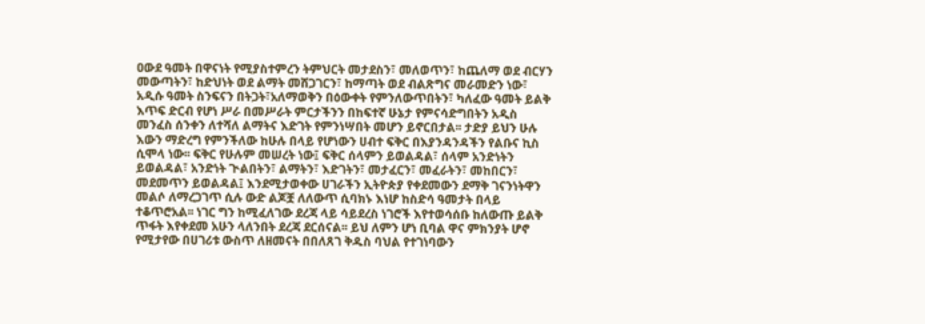ዐውደ ዓመት በዋናነት የሚያስተምረን ትምህርት መታደስን፣ መለወጥን፣ ከጨለማ ወደ ብርሃን መውጣትን፣ ከድህነት ወደ ልማት መሸጋገርን፣ ከማጣት ወደ ብልጽግና መራመድን ነው፣ አዲሱ ዓመት ስንፍናን በትጋት፣አለማወቅን በዕውቀት የምንለውጥበትን፣ ካለፈው ዓመት ይልቅ እጥፍ ድርብ የሆነ ሥራ በመሥራት ምርታችንን በከፍተኛ ሁኔታ የምናሳድግበትን አዲስ መንፈስ ሰንቀን ለተሻለ ልማትና እድገት የምንነሣበት መሆን ይኖርበታል፡፡ ታድያ ይህን ሁሉ እውን ማድረግ የምንችለው ከሁሉ በላይ የሆነውን ሀብተ ፍቅር በእያንዳንዳችን የልቡና ኪስ ሲሞላ ነው፡፡ ፍቅር የሁሉም መሠረት ነው፤ ፍቅር ሰላምን ይወልዳል፣ ሰላም አንድነትን ይወልዳል፣ አንድነት ጒልበትን፣ ልማትን፣ እድገትን፣ መታፈርን፣ መፈራትን፣ መከበርን፣ መደመጥን ይወልዳል፤ እንደሚታወቀው ሀገራችን ኢትዮጵያ የቀደመውን ደማቅ ገናንነትዋን መልሶ ለማረጋገጥ ሲሉ ውድ ልጆቿ ለለውጥ ሲባክኑ እነሆ ከስድሳ ዓመታት በላይ ተቆጥሮአል፡፡ ነገር ግን ከሚፈለገው ደረጃ ላይ ሳይደረስ ነገሮች እየተወሳሰቡ ከለውጡ ይልቅ ጥፋት እየቀደመ አሁን ላለንበት ደረጃ ደርሰናል፡፡ ይህ ለምን ሆነ ቢባል ዋና ምክንያት ሆኖ የሚታየው በሀገሪቱ ውስጥ ለዘመናት በበለጸገ ቅዱስ ባህል የተገነባውን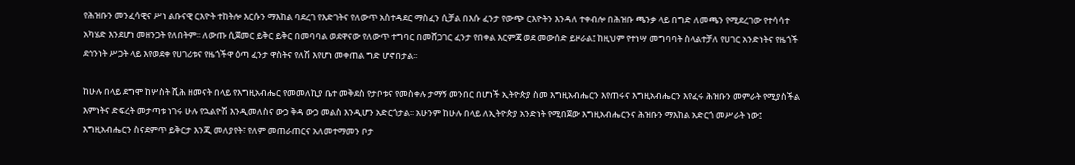የሕዝቡን መንፈሳዊና ሥነ ልቡናዊ ርእዮት ተከትሎ እርሱን ማእከል ባደረገ የእድገትና የለውጥ አስተዳደር ማስፈን ሲቻል በእሱ ፈንታ የውጭ ርእዮትን እንዳለ ተቀብሎ በሕዝቡ ጫንቃ ላይ በግድ ለመጫን የሚደረገው የተሳሳተ አካሄድ እንደሆነ መዘንጋት የለበትም፡፡ ለውጡ ሲጀመር ይቅር ይቅር በመባባል ወደዋናው የለውጥ ተግባር በመሸጋገር ፈንታ የበቀል እርምጃ ወደ መውሰድ ይዞራል፤ ከዚህም የተነሣ መግባባት ስላልተቻለ የሀገር አንድነትና የዜጎች ደኅንነት ሥጋት ላይ እየወደቀ የሀገሪቱና የዜጎችዋ ዕጣ ፈንታ ዋስትና የለሽ እየሆነ መቀጠል ግድ ሆኖበታል፡፡

ከሁሉ በላይ ደግሞ ከሦስት ሺሕ ዘመናት በላይ የእግዚአብሔር የመመለኪያ ቤተ መቅደስ የታቦቱና የመስቀሉ ታማኝ መንበር በሆነች ኢትዮጵያ ስመ እግዚአብሔርን እየጠሩና እግዚአብሔርን እየፈሩ ሕዝቡን መምራት የሚያስችል እምነትና ድፍረት መታጣቱ ነገሩ ሁሉ የኋልዮሽ እንዲመለስና ውኃ ቅዳ ውኃ መልስ እንዲሆን አድርጎታል፡፡ አሁንም ከሁሉ በላይ ለኢትዮጵያ አንድነት የሚበጀው እግዚአብሔርንና ሕዝቡን ማእከል አድርጎ መሥራት ነው፤ እግዚአብሔርን ስናደምጥ ይቅርታ እንጂ መለያየት፣ የለም መጠራጠርና አለመተማመን ቦታ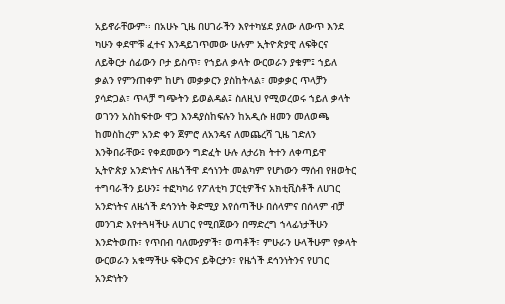አይኖራቸውም፡፡ በአሁኑ ጊዜ በሀገራችን እየተካሄደ ያለው ለውጥ እንደ ካሁን ቀደሞቹ ፈተና እንዳይገጥመው ሁሉም ኢትዮጵያዊ ለፍቅርና ለይቅርታ ሰፊውን ቦታ ይስጥ፣ የኀይለ ቃላት ውርወራን ያቁም፤ ኀይለ ቃልን የምንጠቀም ከሆነ መቃቃርን ያስከትላል፣ መቃቃር ጥላቻን ያሳድጋል፣ ጥላቻ ግጭትን ይወልዳል፤ ስለዚህ የሚወረወሩ ኀይለ ቃላት ወገንን አስከፍተው ዋጋ እንዳያስከፍሉን ከአዲሱ ዘመን መለወጫ ከመስከረም አንድ ቀን ጀምሮ ለአንዴና ለመጨረሻ ጊዜ ገድለን እንቅበራቸው፤ የቀደመውን ግድፈት ሁሉ ለታሪክ ትተን ለቀጣይዋ ኢትዮጵያ አንድነትና ለዜጎችዋ ደኅነንት መልካም የሆነውን ማሰብ የዘወትር ተግባራችን ይሁን፤ ተፎካካሪ የፖለቲካ ፓርቲዎችና አክቲቪስቶች ለሀገር አንድነትና ለዜጎች ደኅንነት ቅድሚያ እየሰጣችሁ በሰላምና በሰላም ብቻ መንገድ እየተጓዛችሁ ለሀገር የሚበጀውን በማድረግ ኀላፊነታችሁን እንድትወጡ፣ የጥበብ ባለሙያዎች፣ ወጣቶች፣ ምሁራን ሁላችሁም የቃላት ውርወራን አቁማችሁ ፍቅርንና ይቅርታን፣ የዜጎች ደኅንነትንና የሀገር አንድነትን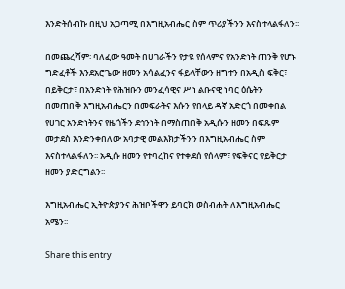እንድትሰብኩ በዚህ አጋጣሚ በእግዚአብሔር ስም ጥሪያችንን እናስተላልፋለን፡፡

በመጨረሻም፡ ባለፈው ዓመት በሀገራችን የታዩ የሰላምና የአንድነት ጠንቅ የሆኑ ግድፈቶች እንደአሮጌው ዘመን አሳልፈንና ፋይላቸውን ዘግተን በአዲስ ፍቅር፣ በይቅርታ፣ በአንድነት የሕዝቡን መንፈሳዊና ሥነ ልቡናዊ ነባር ዕሴትን በመጠበቅ እግዚአብሔርን በመፍራትና እሱን የበላይ ዳኛ አድርጎ በመቀበል የሀገር አንድነትንና የዜጎችን ደኅንነት በማስጠበቅ አዲሱን ዘመን በፍጹም መታደስ እንድንቀበለው አባታዊ መልእክታችንን በእግዚአብሔር ስም እናስተላልፋለን፡፡ አዲሱ ዘመን የተባረከና የተቀደሰ የሰላም፣ የፍቅናር የይቅርታ ዘመን ያድርግልን፡፡

እግዚአብሔር ኢትዮጵያንና ሕዝቦችዋን ይባርክ ወስብሐት ለእግዚአብሔር አሜን፡፡

Share this entry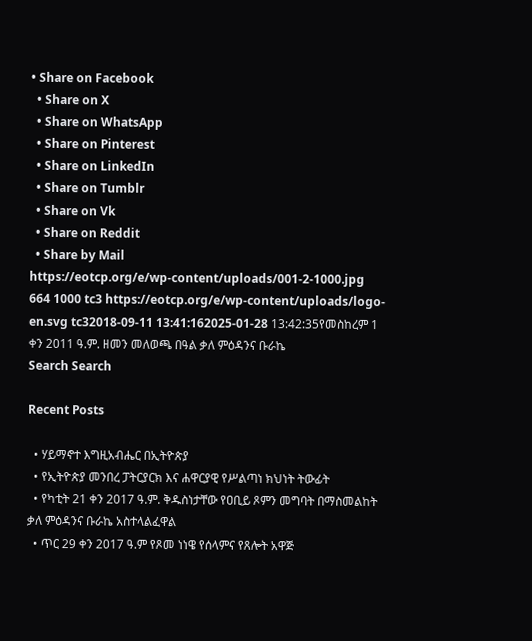• Share on Facebook
  • Share on X
  • Share on WhatsApp
  • Share on Pinterest
  • Share on LinkedIn
  • Share on Tumblr
  • Share on Vk
  • Share on Reddit
  • Share by Mail
https://eotcp.org/e/wp-content/uploads/001-2-1000.jpg 664 1000 tc3 https://eotcp.org/e/wp-content/uploads/logo-en.svg tc32018-09-11 13:41:162025-01-28 13:42:35የመስከረም 1 ቀን 2011 ዓ.ም. ዘመን መለወጫ በዓል ቃለ ምዕዳንና ቡራኬ
Search Search

Recent Posts

  • ሃይማኖተ እግዚአብሔር በኢትዮጵያ
  • የኢትዮጵያ መንበረ ፓትርያርክ እና ሐዋርያዊ የሥልጣነ ክህነት ትውፊት
  • የካቲት 21 ቀን 2017 ዓ.ም. ቅዱስነታቸው የዐቢይ ጾምን መግባት በማስመልከት ቃለ ምዕዳንና ቡራኬ አስተላልፈዋል
  • ጥር 29 ቀን 2017 ዓ.ም የጾመ ነነዌ የሰላምና የጸሎት አዋጅ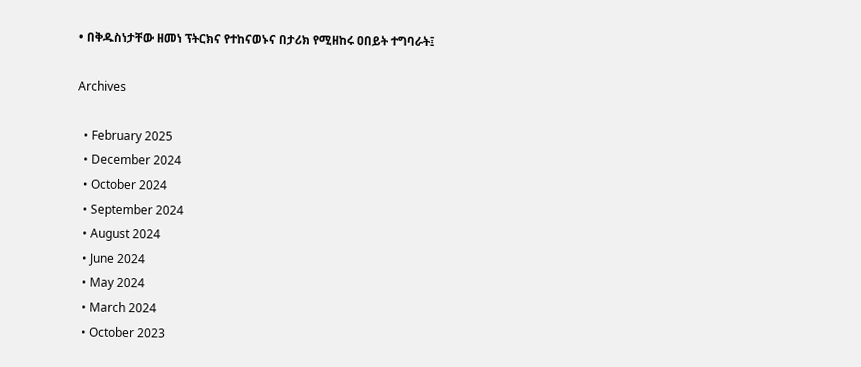• በቅዱስነታቸው ዘመነ ፕትርክና የተከናወኑና በታሪክ የሚዘከሩ ዐበይት ተግባራት፤

Archives

  • February 2025
  • December 2024
  • October 2024
  • September 2024
  • August 2024
  • June 2024
  • May 2024
  • March 2024
  • October 2023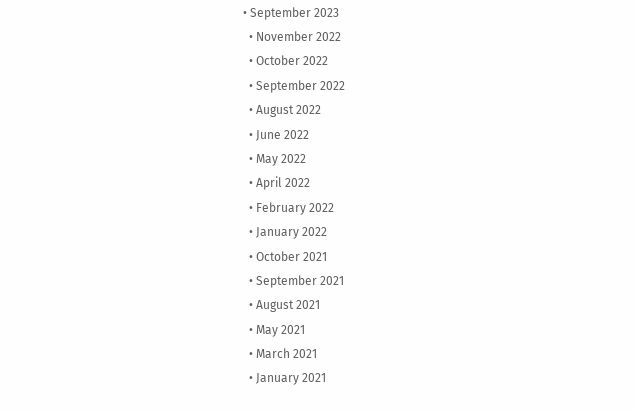• September 2023
  • November 2022
  • October 2022
  • September 2022
  • August 2022
  • June 2022
  • May 2022
  • April 2022
  • February 2022
  • January 2022
  • October 2021
  • September 2021
  • August 2021
  • May 2021
  • March 2021
  • January 2021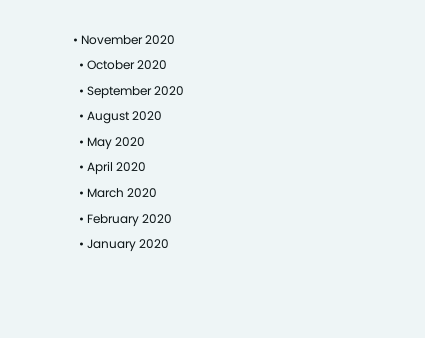• November 2020
  • October 2020
  • September 2020
  • August 2020
  • May 2020
  • April 2020
  • March 2020
  • February 2020
  • January 2020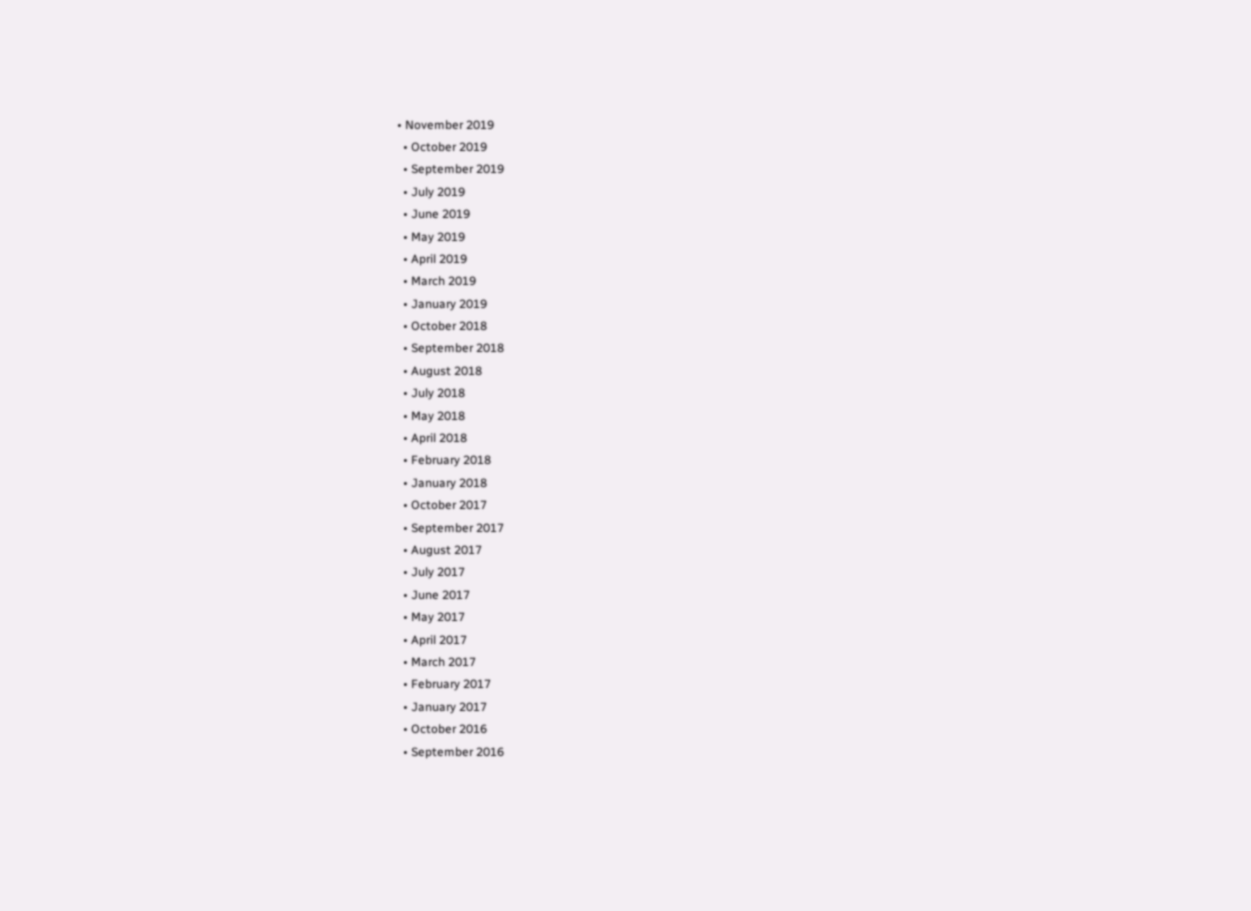• November 2019
  • October 2019
  • September 2019
  • July 2019
  • June 2019
  • May 2019
  • April 2019
  • March 2019
  • January 2019
  • October 2018
  • September 2018
  • August 2018
  • July 2018
  • May 2018
  • April 2018
  • February 2018
  • January 2018
  • October 2017
  • September 2017
  • August 2017
  • July 2017
  • June 2017
  • May 2017
  • April 2017
  • March 2017
  • February 2017
  • January 2017
  • October 2016
  • September 2016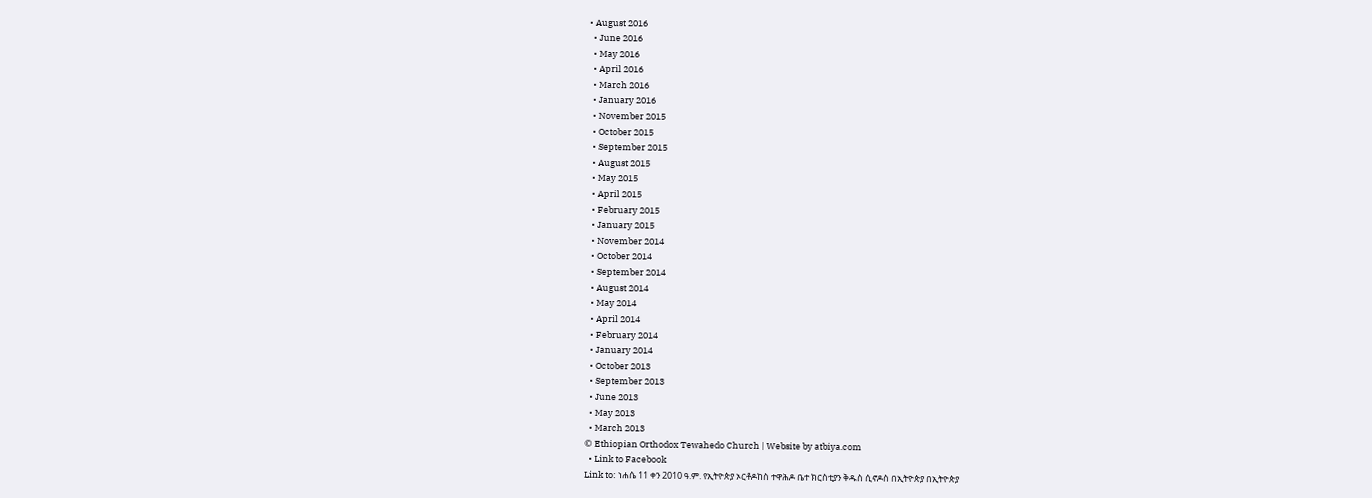• August 2016
  • June 2016
  • May 2016
  • April 2016
  • March 2016
  • January 2016
  • November 2015
  • October 2015
  • September 2015
  • August 2015
  • May 2015
  • April 2015
  • February 2015
  • January 2015
  • November 2014
  • October 2014
  • September 2014
  • August 2014
  • May 2014
  • April 2014
  • February 2014
  • January 2014
  • October 2013
  • September 2013
  • June 2013
  • May 2013
  • March 2013
© Ethiopian Orthodox Tewahedo Church | Website by atbiya.com
  • Link to Facebook
Link to: ነሐሴ 11 ቀን 2010 ዓ.ም. የኢትዮጵያ ኦርቶዶከስ ተዋሕዶ ቤተ ክርስቲያን ቅዱስ ሲኖዶስ በኢትዮጵያ በኢትዮጵያ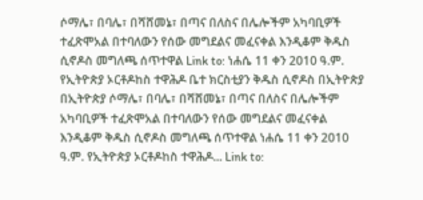ሶማሌ፣ በባሌ፣ በሻሸመኔ፣ በጣና በለስና በሌሎችም አካባቢዎች ተፈጽሞአል በተባለውን የሰው መግደልና መፈናቀል እንዲቆም ቅዱስ ሲኖዶስ መግለጫ ሰጥተዋል Link to: ነሐሴ 11 ቀን 2010 ዓ.ም. የኢትዮጵያ ኦርቶዶከስ ተዋሕዶ ቤተ ክርስቲያን ቅዱስ ሲኖዶስ በኢትዮጵያ በኢትዮጵያ ሶማሌ፣ በባሌ፣ በሻሸመኔ፣ በጣና በለስና በሌሎችም አካባቢዎች ተፈጽሞአል በተባለውን የሰው መግደልና መፈናቀል እንዲቆም ቅዱስ ሲኖዶስ መግለጫ ሰጥተዋል ነሐሴ 11 ቀን 2010 ዓ.ም. የኢትዮጵያ ኦርቶዶከስ ተዋሕዶ... Link to: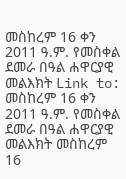መስከረም 16 ቀን 2011 ዓ.ም. የመስቀል ደመራ በዓል ሐዋርያዊ መልእክት Link to: መስከረም 16 ቀን 2011 ዓ.ም. የመስቀል ደመራ በዓል ሐዋርያዊ መልእክት መስከረም 16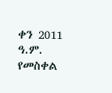ቀን 2011 ዓ.ም. የመስቀል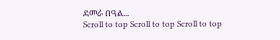ደመራ በዓል...
Scroll to top Scroll to top Scroll to top